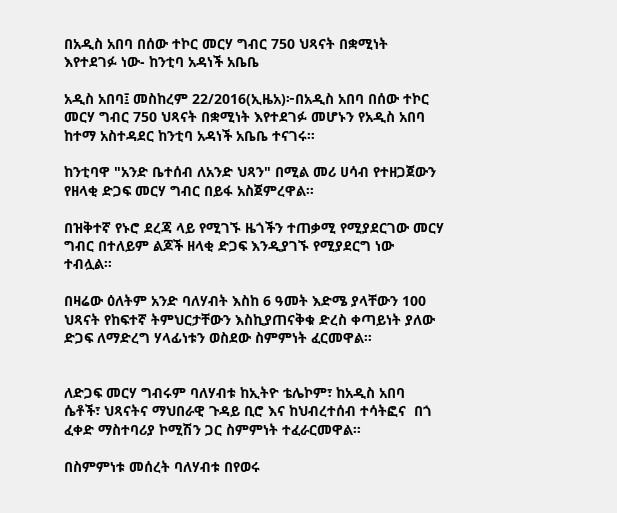በአዲስ አበባ በሰው ተኮር መርሃ ግብር 750 ህጻናት በቋሚነት እየተደገፉ ነው- ከንቲባ አዳነች አቤቤ

አዲስ አበባ፤ መስከረም 22/2016(ኢዜአ)፦በአዲስ አበባ በሰው ተኮር መርሃ ግብር 750 ህጻናት በቋሚነት እየተደገፉ መሆኑን የአዲስ አበባ ከተማ አስተዳደር ከንቲባ አዳነች አቤቤ ተናገሩ።

ከንቲባዋ "አንድ ቤተሰብ ለአንድ ህጻን" በሚል መሪ ሀሳብ የተዘጋጀውን የዘላቂ ድጋፍ መርሃ ግብር በይፋ አስጀምረዋል።

በዝቅተኛ የኑሮ ደረጃ ላይ የሚገኙ ዜጎችን ተጠቃሚ የሚያደርገው መርሃ ግብር በተለይም ልጆች ዘላቂ ድጋፍ እንዲያገኙ የሚያደርግ ነው ተብሏል።

በዛሬው ዕለትም አንድ ባለሃብት እስከ 6 ዓመት እድሜ ያላቸውን 100 ህጻናት የከፍተኛ ትምህርታቸውን እስኪያጠናቅቁ ድረስ ቀጣይነት ያለው ድጋፍ ለማድረግ ሃላፊነቱን ወስደው ስምምነት ፈርመዋል።


ለድጋፍ መርሃ ግብሩም ባለሃብቱ ከኢትዮ ቴሌኮም፣ ከአዲስ አበባ ሴቶች፣ ህጻናትና ማህበራዊ ጉዳይ ቢሮ እና ከህብረተሰብ ተሳትፎና  በጎ ፈቀድ ማስተባሪያ ኮሚሽን ጋር ስምምነት ተፈራርመዋል።

በስምምነቱ መሰረት ባለሃብቱ በየወሩ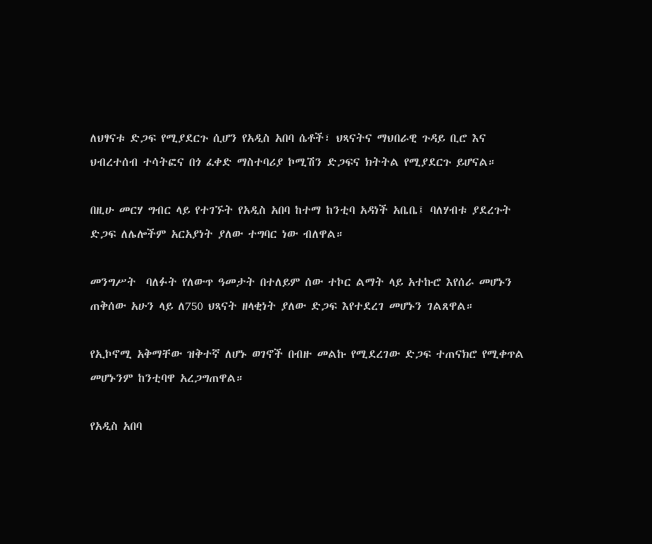ለህፃናቱ ድጋፍ የሚያደርጉ ሲሆን የአዲስ አበባ ሴቶች፣ ህጻናትና ማህበራዊ ጉዳይ ቢሮ እና ህብረተሰብ ተሳትፎና በጎ ፈቀድ ማስተባሪያ ኮሚሽን ድጋፍና ክትትል የሚያደርጉ ይሆናል።

በዚሁ መርሃ ግብር ላይ የተገኙት የአዲስ አበባ ከተማ ከንቲባ አዳነች አቤቤ፤ ባለሃብቱ ያደረጉት ድጋፍ ለሌሎችም አርአያነት ያለው ተግባር ነው ብለዋል።

መንግሥት  ባለፉት የለውጥ ዓመታት በተለይም ሰው ተኮር ልማት ላይ አተኩሮ እየሰራ መሆኑን ጠቅሰው አሁን ላይ ለ750 ህጻናት ዘላቂነት ያለው ድጋፍ እየተደረገ መሆኑን ገልጸዋል።

የኢኮኖሚ አቅማቸው ዝቅተኛ ለሆኑ ወገኖች በብዙ መልኩ የሚደረገው ድጋፍ ተጠናክሮ የሚቀጥል መሆኑንም ከንቲባዋ አረጋግጠዋል።

የአዲስ አበባ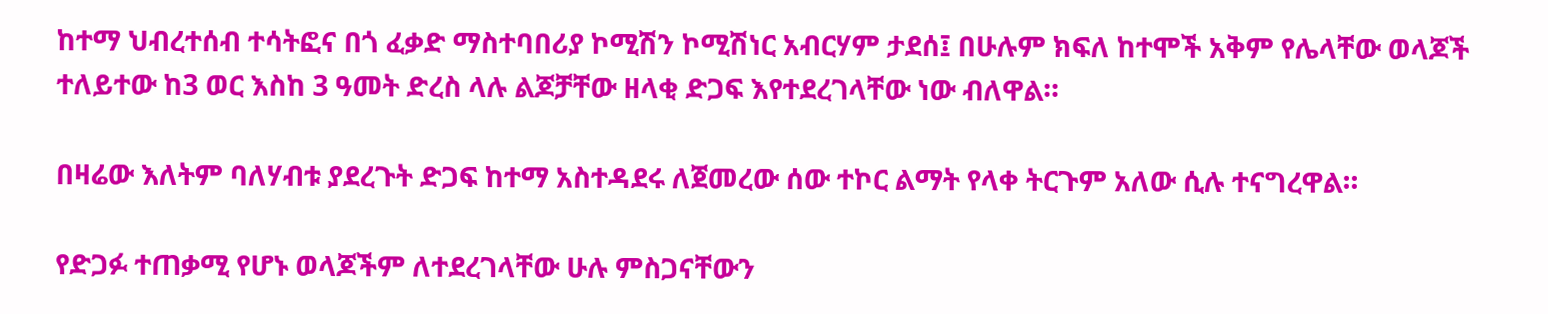ከተማ ህብረተሰብ ተሳትፎና በጎ ፈቃድ ማስተባበሪያ ኮሚሽን ኮሚሽነር አብርሃም ታደሰ፤ በሁሉም ክፍለ ከተሞች አቅም የሌላቸው ወላጆች ተለይተው ከ3 ወር እስከ 3 ዓመት ድረስ ላሉ ልጆቻቸው ዘላቂ ድጋፍ እየተደረገላቸው ነው ብለዋል።

በዛሬው እለትም ባለሃብቱ ያደረጉት ድጋፍ ከተማ አስተዳደሩ ለጀመረው ሰው ተኮር ልማት የላቀ ትርጉም አለው ሲሉ ተናግረዋል።

የድጋፉ ተጠቃሚ የሆኑ ወላጆችም ለተደረገላቸው ሁሉ ምስጋናቸውን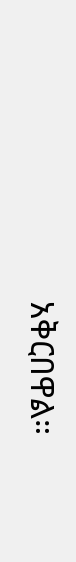አቅርበዋል።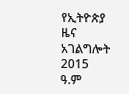የኢትዮጵያ ዜና አገልግሎት
2015
ዓ.ም